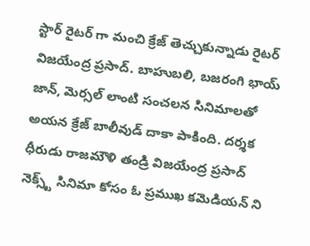స్టార్ రైటర్ గా మంచి క్రేజ్ తెచ్చుకున్నాడు రైటర్ విజయేంద్ర ప్రసాద్. బాహుబలి, బజరంగి భాయ్ జాన్, మెర్సల్ లాంటి సంచలన సినిమాలతో అయన క్రేజ్ బాలీవుడ్ దాకా పాకింది. దర్శక ధీరుడు రాజమౌళి తండ్రి విజయేంద్ర ప్రసాద్ నెక్స్ట్ సినిమా కోసం ఓ ప్రముఖ కమెడియన్ ని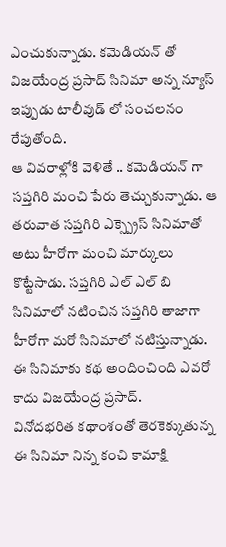ఎంచుకున్నాడు. కమెడియన్ తో విజయేంద్ర ప్రసాద్ సినిమా అన్న న్యూస్ ఇప్పుడు టాలీవుడ్ లో సంచలనం రేపుతోంది.
ఆ వివరాళ్లోకి వెళితే .. కమెడియన్ గా సప్తగిరి మంచి పేరు తెచ్చుకున్నాడు. ఆ తరువాత సప్తగిరి ఎక్స్ప్రెస్ సినిమాతో అటు హీరోగా మంచి మార్కులు కొట్టేసాడు. సప్తగిరి ఎల్ ఎల్ బి సినిమాలో నటించిన సప్తగిరి తాజాగా హీరోగా మరో సినిమాలో నటిస్తున్నాడు. ఈ సినిమాకు కథ అందించింది ఎవరో కాదు విజయేంద్ర ప్రసాద్.
వినోదభరిత కథాంశంతో తెరకెక్కుతున్న ఈ సినిమా నిన్న కంచి కామాక్షి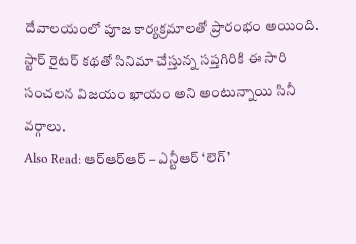దేవాలయంలో పూజ కార్యక్రమాలతో ప్రారంభం అయింది. స్టార్ రైటర్ కథతో సినిమా చేస్తున్న సప్తగిరికి ఈ సారి సంచలన విజయం ఖాయం అని అంటున్నాయి సినీ వర్గాలు.
Also Read: ఆర్ఆర్ఆర్ – ఎన్టీఆర్ ‘లెగ్’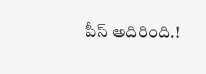పీస్ అదిరింది.!